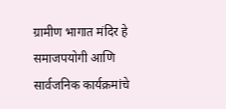ग्रामीण भागात मंदिर हे समाजपयोगी आणि सार्वजनिक कार्यक्रमांचे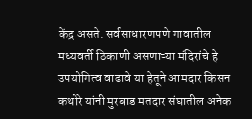केंद्र असते. सर्वसाधारणपणे गावातील मध्यवर्ती ठिकाणी असणाऱ्या मंदिरांचे हे उपयोगित्व वाढावे या हेतूने आमदार किसन कथोरे यांनी मुरबाड मतदार संघातील अनेक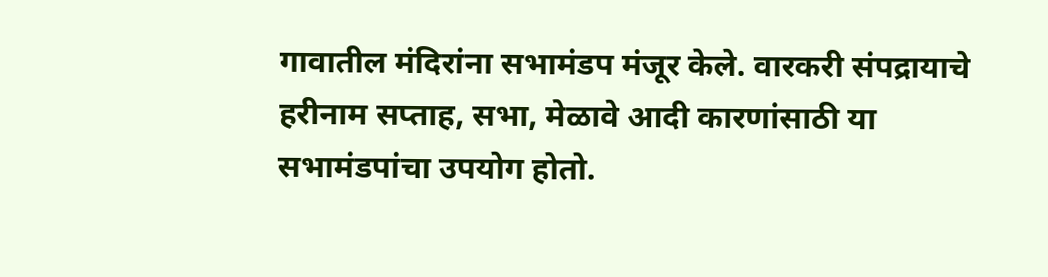गावातील मंदिरांना सभामंडप मंजूर केले. वारकरी संपद्रायाचे हरीनाम सप्ताह, सभा, मेळावे आदी कारणांसाठी या सभामंडपांचा उपयोग होतो.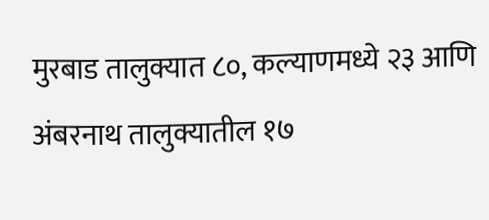मुरबाड तालुक्यात ८०, कल्याणमध्ये २३ आणि अंबरनाथ तालुक्यातील १७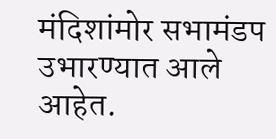मंदिशांमोर सभामंडप उभारण्यात आले आहेत.